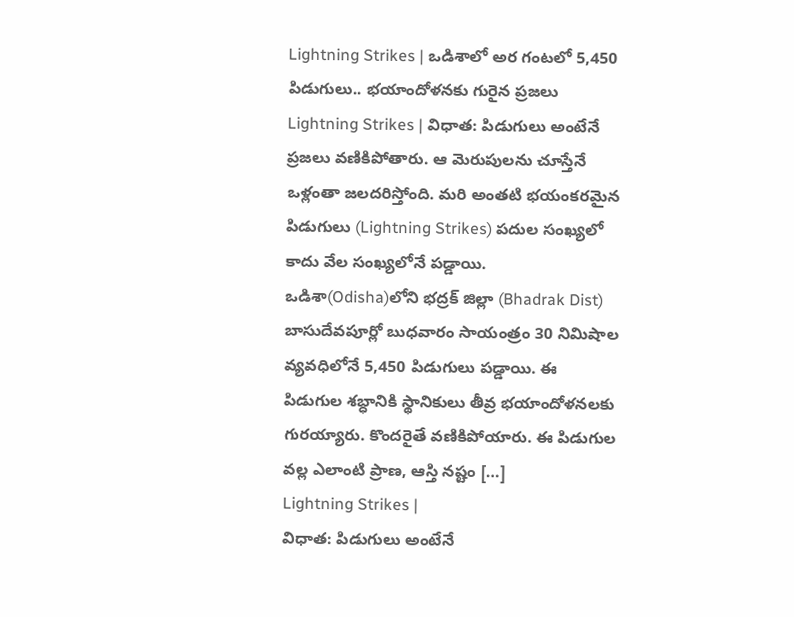Lightning Strikes | ఒడిశాలో అర గంటలో 5,450 పిడుగులు.. భయాందోళనకు గురైన ప్రజలు
Lightning Strikes | విధాత: పిడుగులు అంటేనే ప్రజలు వణికిపోతారు. ఆ మెరుపులను చూస్తేనే ఒళ్లంతా జలదరిస్తోంది. మరి అంతటి భయంకరమైన పిడుగులు (Lightning Strikes) పదుల సంఖ్యలో కాదు వేల సంఖ్యలోనే పడ్డాయి. ఒడిశా(Odisha)లోని భద్రక్ జిల్లా (Bhadrak Dist) బాసుదేవపూర్లో బుధవారం సాయంత్రం 30 నిమిషాల వ్యవధిలోనే 5,450 పిడుగులు పడ్డాయి. ఈ పిడుగుల శబ్ధానికి స్థానికులు తీవ్ర భయాందోళనలకు గురయ్యారు. కొందరైతే వణికిపోయారు. ఈ పిడుగుల వల్ల ఎలాంటి ప్రాణ, ఆస్తి నష్టం […]
Lightning Strikes |
విధాత: పిడుగులు అంటేనే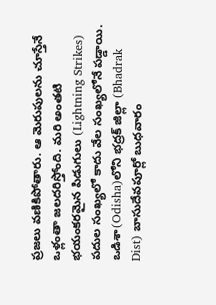ప్రజలు వణికిపోతారు. ఆ మెరుపులను చూస్తేనే ఒళ్లంతా జలదరిస్తోంది. మరి అంతటి భయంకరమైన పిడుగులు (Lightning Strikes) పదుల సంఖ్యలో కాదు వేల సంఖ్యలోనే పడ్డాయి.
ఒడిశా(Odisha)లోని భద్రక్ జిల్లా (Bhadrak Dist) బాసుదేవపూర్లో బుధవారం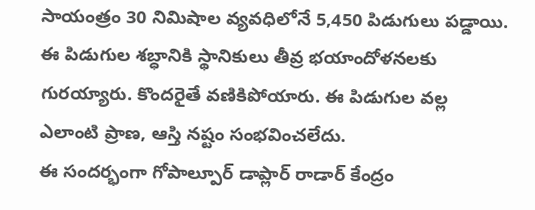సాయంత్రం 30 నిమిషాల వ్యవధిలోనే 5,450 పిడుగులు పడ్డాయి. ఈ పిడుగుల శబ్ధానికి స్థానికులు తీవ్ర భయాందోళనలకు గురయ్యారు. కొందరైతే వణికిపోయారు. ఈ పిడుగుల వల్ల ఎలాంటి ప్రాణ, ఆస్తి నష్టం సంభవించలేదు.
ఈ సందర్భంగా గోపాల్పూర్ డాప్లార్ రాడార్ కేంద్రం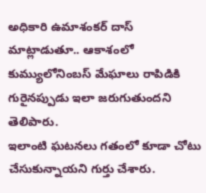అధికారి ఉమాశంకర్ దాస్ మాట్లాడుతూ.. ఆకాశంలో కుమ్యులోనింబస్ మేఘాలు రాపిడికి గురైనప్పుడు ఇలా జరుగుతుందని తెలిపారు.
ఇలాంటి ఘటనలు గతంలో కూడా చోటు చేసుకున్నాయని గుర్తు చేశారు.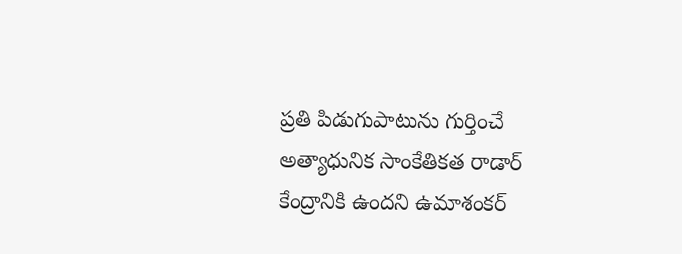ప్రతి పిడుగుపాటును గుర్తించే అత్యాధునిక సాంకేతికత రాడార్ కేంద్రానికి ఉందని ఉమాశంకర్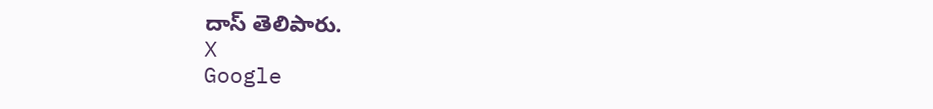దాస్ తెలిపారు.
X
Google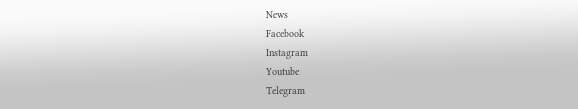News
Facebook
Instagram
Youtube
Telegram